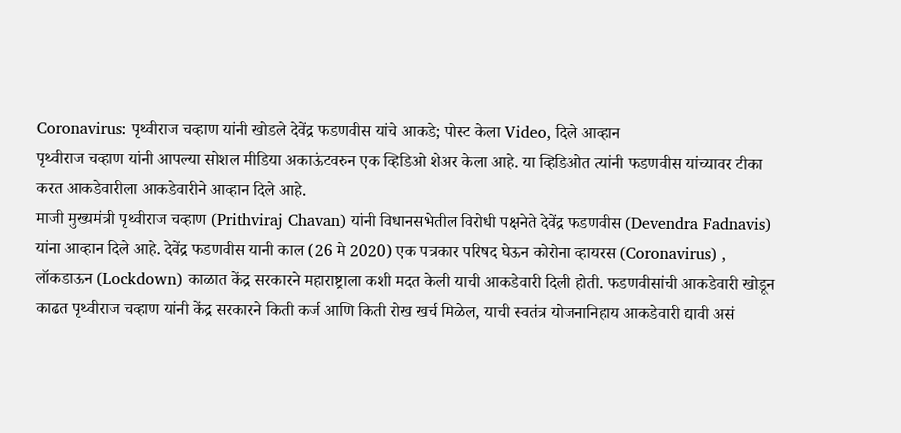Coronavirus: पृथ्वीराज चव्हाण यांनी खोडले देवेंद्र फडणवीस यांचे आकडे; पोस्ट केला Video, दिले आव्हान
पृथ्वीराज चव्हाण यांनी आपल्या सोशल मीडिया अकाऊंटवरुन एक व्हिडिओ शेअर केला आहे. या व्हिडिओत त्यांनी फडणवीस यांच्यावर टीका करत आकडेवारीला आकडेवारीने आव्हान दिले आहे.
माजी मुख्यमंत्री पृथ्वीराज चव्हाण (Prithviraj Chavan) यांनी विधानसभेतील विरोधी पक्षनेते देवेंद्र फडणवीस (Devendra Fadnavis) यांना आव्हान दिले आहे. देवेंद्र फडणवीस यानी काल (26 मे 2020) एक पत्रकार परिषद घेऊन कोरोना व्हायरस (Coronavirus) , लॉकडाऊन (Lockdown) काळात केंद्र सरकारने महाराष्ट्राला कशी मदत केली याची आकडेवारी दिली होती. फडणवीसांची आकडेवारी खोडून काढत पृथ्वीराज चव्हाण यांनी केंद्र सरकारने किती कर्ज आणि किती रोख खर्च मिळेल, याची स्वतंत्र योजनानिहाय आकडेवारी द्यावी असं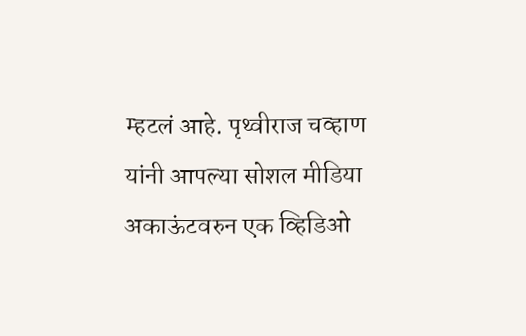म्हटलं आहे. पृथ्वीराज चव्हाण यांनी आपल्या सोशल मीडिया अकाऊंटवरुन एक व्हिडिओ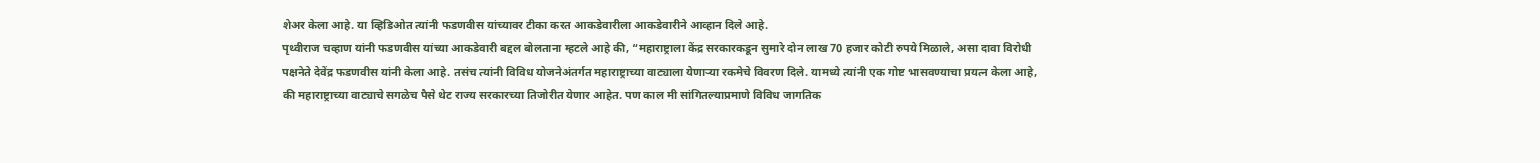शेअर केला आहे. या व्हिडिओत त्यांनी फडणवीस यांच्यावर टीका करत आकडेवारीला आकडेवारीने आव्हान दिले आहे.
पृथ्वीराज चव्हाण यांनी फडणवीस यांच्या आकडेवारी बद्दल बोलताना म्हटले आहे की, “महाराष्ट्राला केंद्र सरकारकडून सुमारे दोन लाख 70 हजार कोटी रुपये मिळाले, असा दावा विरोधी पक्षनेते देवेंद्र फडणवीस यांनी केला आहे. तसंच त्यांनी विविध योजनेअंतर्गत महाराष्ट्राच्या वाट्याला येणाऱ्या रकमेचे विवरण दिले. यामध्ये त्यांनी एक गोष्ट भासवण्याचा प्रयत्न केला आहे, की महाराष्ट्राच्या वाट्याचे सगळेच पैसे थेट राज्य सरकारच्या तिजोरीत येणार आहेत. पण काल मी सांगितल्याप्रमाणे विविध जागतिक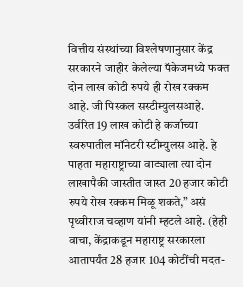वित्तीय संस्थांच्या विश्लेषणानुसार केंद्र सरकारने जाहीर केलेल्या पॅकेजमध्ये फक्त दोन लाख कोटी रुपये ही रोख रक्कम आहे. जी पिस्कल सस्टीम्युलसआहे. उर्वरित 19 लाख कोटी हे कर्जाच्या स्वरुपातील मॉनेटरी स्टीम्युलस आहे. हे पाहता महाराष्ट्राच्या वाट्याला त्या दोन लाखापैकी जास्तीत जास्त 20 हजार कोटी रुपये रोख रक्कम मिळू शकते,” असं पृथ्वीराज चव्हाण यांनी म्हटले आहे. (हेही वाचा, केंद्राकडून महाराष्ट्र सरकारला आतापर्यंत 28 हजार 104 कोटींची मदत-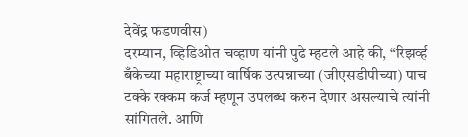देवेंद्र फडणवीस)
दरम्यान, व्हिडिओत चव्हाण यांनी पुढे म्हटले आहे की, “रिझर्व्ह बँकेच्या महाराष्ट्राच्या वार्षिक उत्पन्नाच्या (जीएसडीपीच्या) पाच टक्के रक्कम कर्ज म्हणून उपलब्ध करुन देणार असल्याचे त्यांनी सांगितले. आणि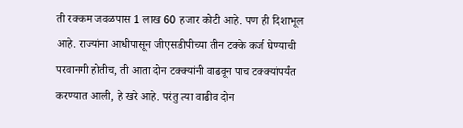ती रक्कम जवळपास 1 लाख 60 हजार कोटी आहे. पण ही दिशाभूल आहे. राज्यांना आधीपासून जीएसडीपीच्या तीन टक्के कर्ज घेण्याची परवानगी होतीच, ती आता दोन टक्क्यांनी वाढवून पाच टक्क्यांपर्यंत करण्यात आली, हे खरे आहे. परंतु त्या वाढीव दोन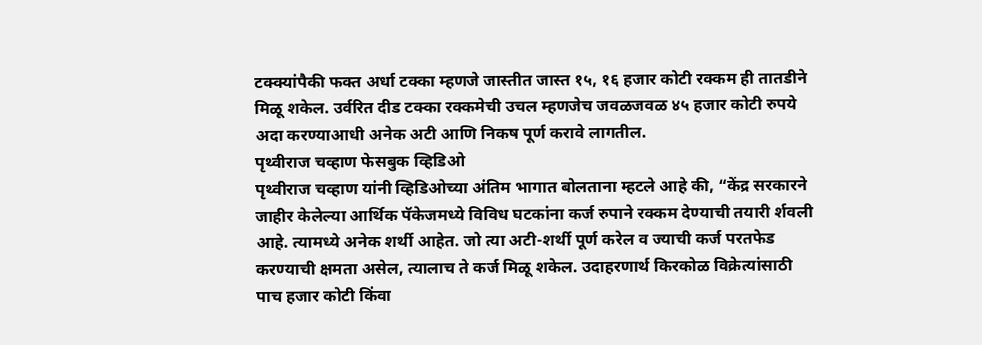टक्क्यांपैकी फक्त अर्धा टक्का म्हणजे जास्तीत जास्त १५, १६ हजार कोटी रक्कम ही तातडीने मिळू शकेल. उर्वरित दीड टक्का रक्कमेची उचल म्हणजेच जवळजवळ ४५ हजार कोटी रुपये अदा करण्याआधी अनेक अटी आणि निकष पूर्ण करावे लागतील.
पृथ्वीराज चव्हाण फेसबुक व्हिडिओ
पृथ्वीराज चव्हाण यांनी व्हिडिओच्या अंतिम भागात बोलताना म्हटले आहे की, “केंद्र सरकारने जाहीर केलेल्या आर्थिक पॅकेजमध्ये विविध घटकांना कर्ज रुपाने रक्कम देण्याची तयारी र्शवली आहे. त्यामध्ये अनेक शर्थी आहेत. जो त्या अटी-शर्थी पूर्ण करेल व ज्याची कर्ज परतफेड करण्याची क्षमता असेल, त्यालाच ते कर्ज मिळू शकेल. उदाहरणार्थ किरकोळ विक्रेत्यांसाठी पाच हजार कोटी किंवा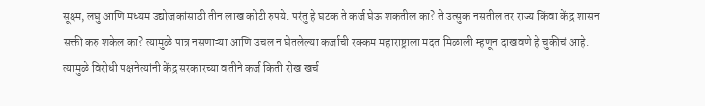सूक्ष्म, लघु आणि मध्यम उद्योजकांसाठी तीन लाख कोटी रुपये. परंतु हे घटक ते कर्ज घेऊ शकतील का? ते उत्सुक नसतील तर राज्य किंवा केंद्र शासन सक्ती करु शकेल का? त्यामुळे पात्र नसणाऱ्या आणि उचल न घेतलेल्या कर्जाची रक्कम महाराष्ट्राला मदत मिळाली म्हणून दाखवणे हे चुकीचं आहे. त्यामुळे विरोधी पक्षनेत्यांनी केंद्र सरकारच्या वतीने कर्ज किती रोख खर्च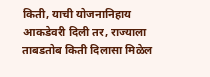किती, याची योजनानिहाय आकडेवरी दिली तर, राज्याला ताबडतोब किती दिलासा मिळेल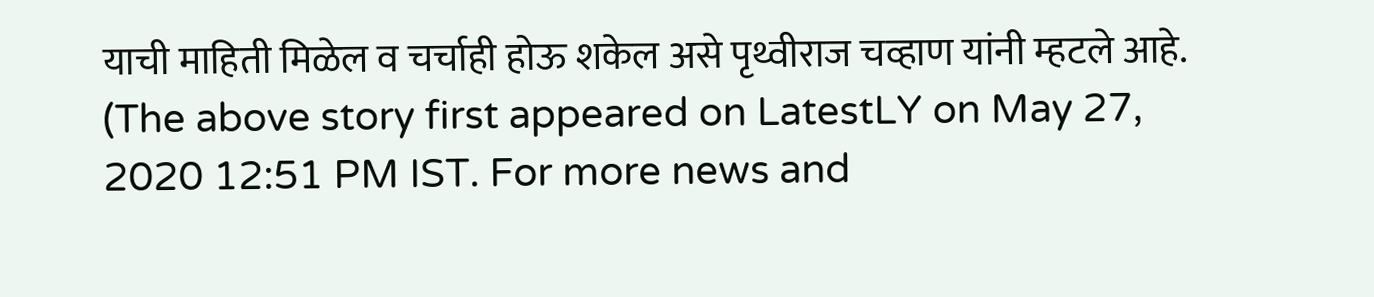याची माहिती मिळेल व चर्चाही होऊ शकेल असे पृथ्वीराज चव्हाण यांनी म्हटले आहे.
(The above story first appeared on LatestLY on May 27, 2020 12:51 PM IST. For more news and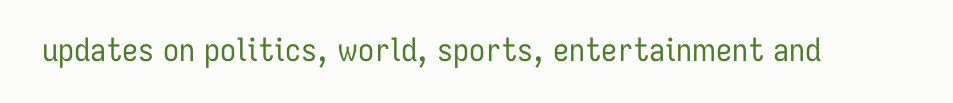updates on politics, world, sports, entertainment and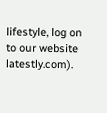lifestyle, log on to our website latestly.com).